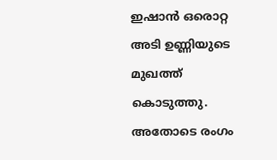ഇഷാൻ ഒരൊറ്റ അടി ഉണ്ണിയുടെ മുഖത്ത് കൊടുത്തു. അതോടെ രംഗം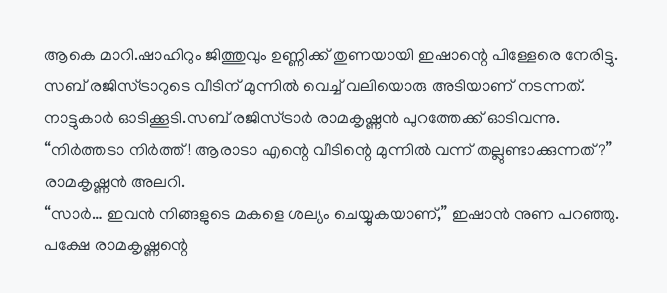ആകെ മാറി.ഷാഹിറും ജിത്തുവും ഉണ്ണിക്ക് തുണയായി ഇഷാന്റെ പിള്ളേരെ നേരിട്ടു. സബ് രജിസ്ട്രാറുടെ വീടിന് മുന്നിൽ വെച്ച് വലിയൊരു അടിയാണ് നടന്നത്. നാട്ടുകാർ ഓടിക്കൂടി.സബ് രജിസ്ട്രാർ രാമകൃഷ്ണൻ പുറത്തേക്ക് ഓടിവന്നു.
“നിർത്തടാ നിർത്ത്! ആരാടാ എന്റെ വീടിന്റെ മുന്നിൽ വന്ന് തല്ലുണ്ടാക്കുന്നത്?” രാമകൃഷ്ണൻ അലറി.
“സാർ… ഇവൻ നിങ്ങളുടെ മകളെ ശല്യം ചെയ്യുകയാണ്,” ഇഷാൻ നുണ പറഞ്ഞു.
പക്ഷേ രാമകൃഷ്ണന്റെ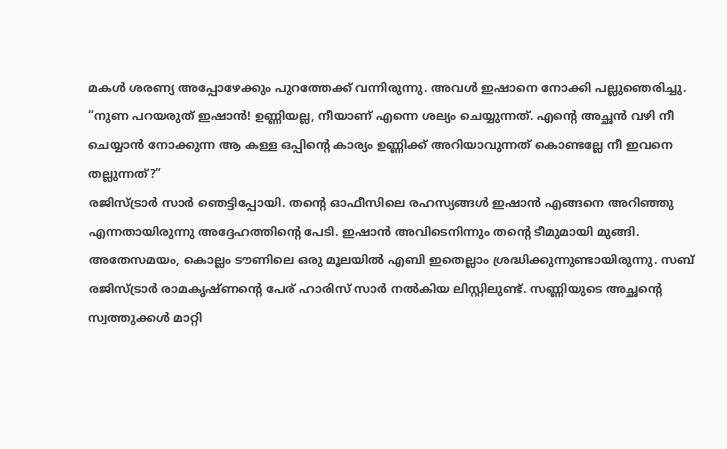മകൾ ശരണ്യ അപ്പോഴേക്കും പുറത്തേക്ക് വന്നിരുന്നു. അവൾ ഇഷാനെ നോക്കി പല്ലുഞെരിച്ചു. “നുണ പറയരുത് ഇഷാൻ! ഉണ്ണിയല്ല, നീയാണ് എന്നെ ശല്യം ചെയ്യുന്നത്. എന്റെ അച്ഛൻ വഴി നീ ചെയ്യാൻ നോക്കുന്ന ആ കള്ള ഒപ്പിന്റെ കാര്യം ഉണ്ണിക്ക് അറിയാവുന്നത് കൊണ്ടല്ലേ നീ ഇവനെ തല്ലുന്നത്?”
രജിസ്ട്രാർ സാർ ഞെട്ടിപ്പോയി. തന്റെ ഓഫീസിലെ രഹസ്യങ്ങൾ ഇഷാൻ എങ്ങനെ അറിഞ്ഞു എന്നതായിരുന്നു അദ്ദേഹത്തിന്റെ പേടി. ഇഷാൻ അവിടെനിന്നും തന്റെ ടീമുമായി മുങ്ങി.
അതേസമയം, കൊല്ലം ടൗണിലെ ഒരു മൂലയിൽ എബി ഇതെല്ലാം ശ്രദ്ധിക്കുന്നുണ്ടായിരുന്നു. സബ് രജിസ്ട്രാർ രാമകൃഷ്ണന്റെ പേര് ഹാരിസ് സാർ നൽകിയ ലിസ്റ്റിലുണ്ട്. സണ്ണിയുടെ അച്ഛന്റെ സ്വത്തുക്കൾ മാറ്റി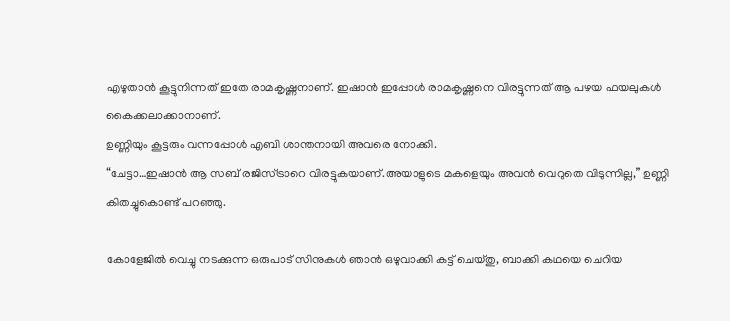എഴുതാൻ കൂട്ടുനിന്നത് ഇതേ രാമകൃഷ്ണനാണ്. ഇഷാൻ ഇപ്പോൾ രാമകൃഷ്ണനെ വിരട്ടുന്നത് ആ പഴയ ഫയലുകൾ കൈക്കലാക്കാനാണ്.
ഉണ്ണിയും കൂട്ടരും വന്നപ്പോൾ എബി ശാന്തനായി അവരെ നോക്കി.
“ചേട്ടാ…ഇഷാൻ ആ സബ് രജിസ്ട്രാറെ വിരട്ടുകയാണ്.അയാളുടെ മകളെയും അവൻ വെറുതെ വിടുന്നില്ല,” ഉണ്ണി കിതച്ചുകൊണ്ട് പറഞ്ഞു.

കോളേജിൽ വെച്ചു നടക്കുന്ന ഒരുപാട് സിനുകൾ ഞാൻ ഒഴുവാക്കി കട്ട് ചെയ്തു, ബാക്കി കഥയെ ചെറിയ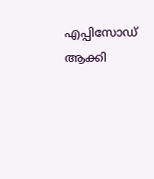എപ്പിസോഡ് ആക്കി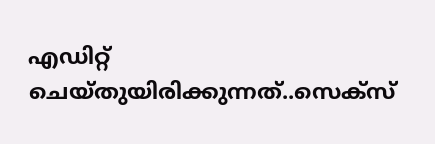എഡിറ്റ് ചെയ്തുയിരിക്കുന്നത്..സെക്സ്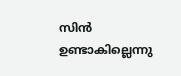സിൻ ഉണ്ടാകില്ലെന്നു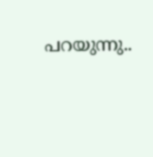പറയുന്നു..